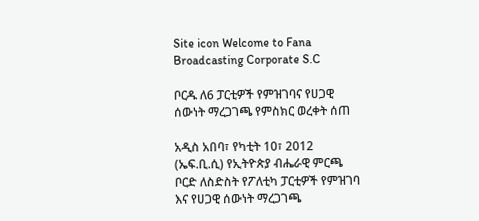Site icon Welcome to Fana Broadcasting Corporate S.C

ቦርዱ ለ6 ፓርቲዎች የምዝገባና የሀጋዊ ሰውነት ማረጋገጫ የምስክር ወረቀት ሰጠ

አዲስ አበባ፣ የካቲት 10፣ 2012 (ኤፍ.ቢ.ሲ) የኢትዮጵያ ብሔራዊ ምርጫ ቦርድ ለስድስት የፖለቲካ ፓርቲዎች የምዝገባ እና የሀጋዊ ሰውነት ማረጋገጫ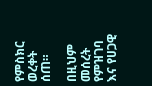የምስክር ወረቀት ሰጠ።

በዚህም መሰረት የምዝገባ እና የሀጋዊ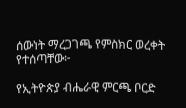ሰውነት ማረጋገጫ የምስክር ወረቀት የተሰጣቸው፦

የኢትዮጵያ ብሔራዊ ምርጫ ቦርድ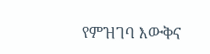የምዝገባ እውቅና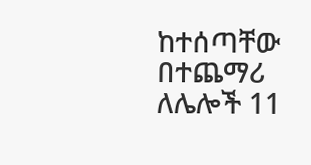ከተሰጣቸው በተጨማሪ ለሌሎች 11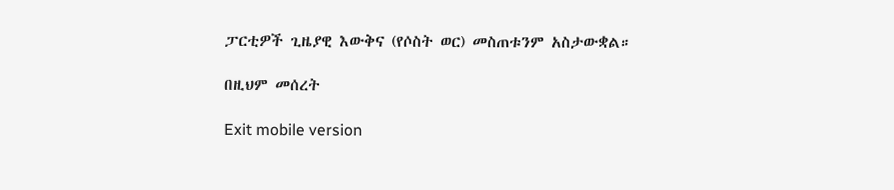ፓርቲዎች ጊዜያዊ እውቅና (የሶስት ወር) መስጠቱንም አስታውቋል።

በዚህም መሰረት

Exit mobile version